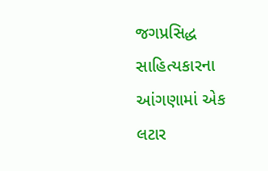જગપ્રસિદ્ધ સાહિત્યકારના આંગણામાં એક લટાર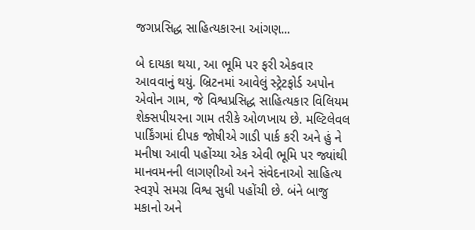જગપ્રસિદ્ધ સાહિત્યકારના આંગણ...

બે દાયકા થયા, આ ભૂમિ પર ફરી એકવાર આવવાનું થયું. બ્રિટનમાં આવેલું સ્ટ્રેટફોર્ડ અપોન એવોન ગામ, જે વિશ્વપ્રસિદ્ધ સાહિત્યકાર વિલિયમ શેક્સપીયરના ગામ તરીકે ઓળખાય છે. મલ્ટિલેવલ પાર્કિંગમાં દીપક જોષીએ ગાડી પાર્ક કરી અને હું ને મનીષા આવી પહોંચ્યા એક એવી ભૂમિ પર જ્યાંથી માનવમનની લાગણીઓ અને સંવેદનાઓ સાહિત્ય સ્વરૂપે સમગ્ર વિશ્વ સુધી પહોંચી છે. બંને બાજુ મકાનો અને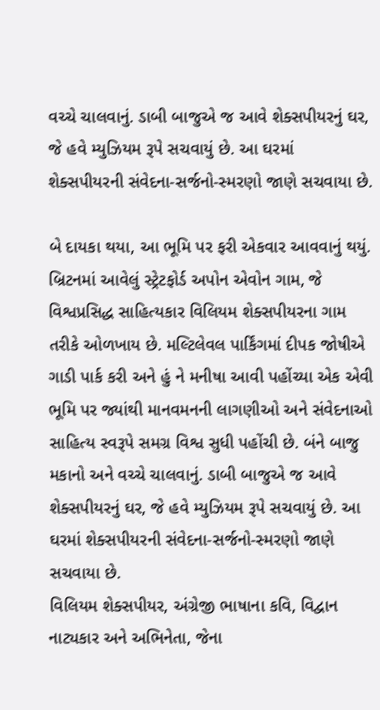વચ્ચે ચાલવાનું. ડાબી બાજુએ જ આવે શેક્સપીયરનું ઘર, જે હવે મ્યુઝિયમ રૂપે સચવાયું છે. આ ઘરમાં શેક્સપીયરની સંવેદના-સર્જનો-સ્મરણો જાણે સચવાયા છે.

બે દાયકા થયા, આ ભૂમિ પર ફરી એકવાર આવવાનું થયું. બ્રિટનમાં આવેલું સ્ટ્રેટફોર્ડ અપોન એવોન ગામ, જે વિશ્વપ્રસિદ્ધ સાહિત્યકાર વિલિયમ શેક્સપીયરના ગામ તરીકે ઓળખાય છે. મલ્ટિલેવલ પાર્કિંગમાં દીપક જોષીએ ગાડી પાર્ક કરી અને હું ને મનીષા આવી પહોંચ્યા એક એવી ભૂમિ પર જ્યાંથી માનવમનની લાગણીઓ અને સંવેદનાઓ સાહિત્ય સ્વરૂપે સમગ્ર વિશ્વ સુધી પહોંચી છે. બંને બાજુ મકાનો અને વચ્ચે ચાલવાનું. ડાબી બાજુએ જ આવે શેક્સપીયરનું ઘર, જે હવે મ્યુઝિયમ રૂપે સચવાયું છે. આ ઘરમાં શેક્સપીયરની સંવેદના-સર્જનો-સ્મરણો જાણે સચવાયા છે.
વિલિયમ શેક્સપીયર, અંગ્રેજી ભાષાના કવિ, વિદ્વાન નાટ્યકાર અને અભિનેતા, જેના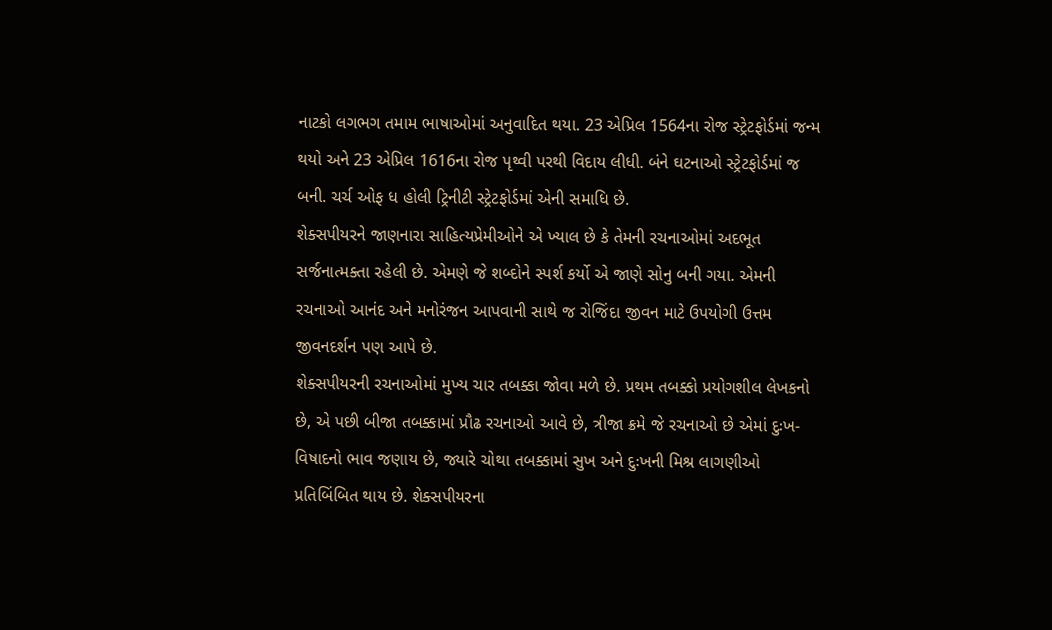નાટકો લગભગ તમામ ભાષાઓમાં અનુવાદિત થયા. 23 એપ્રિલ 1564ના રોજ સ્ટ્રેટફોર્ડમાં જન્મ થયો અને 23 એપ્રિલ 1616ના રોજ પૃથ્વી પરથી વિદાય લીધી. બંને ઘટનાઓ સ્ટ્રેટફોર્ડમાં જ બની. ચર્ચ ઓફ ધ હોલી ટ્રિનીટી સ્ટ્રેટફોર્ડમાં એની સમાધિ છે.
શેક્સપીયરને જાણનારા સાહિત્યપ્રેમીઓને એ ખ્યાલ છે કે તેમની રચનાઓમાં અદભૂત સર્જનાત્મક્તા રહેલી છે. એમણે જે શબ્દોને સ્પર્શ કર્યો એ જાણે સોનુ બની ગયા. એમની રચનાઓ આનંદ અને મનોરંજન આપવાની સાથે જ રોજિંદા જીવન માટે ઉપયોગી ઉત્તમ જીવનદર્શન પણ આપે છે.
શેક્સપીયરની રચનાઓમાં મુખ્ય ચાર તબક્કા જોવા મળે છે. પ્રથમ તબક્કો પ્રયોગશીલ લેખકનો છે, એ પછી બીજા તબક્કામાં પ્રૌઢ રચનાઓ આવે છે, ત્રીજા ક્રમે જે રચનાઓ છે એમાં દુઃખ-વિષાદનો ભાવ જણાય છે, જ્યારે ચોથા તબક્કામાં સુખ અને દુઃખની મિશ્ર લાગણીઓ પ્રતિબિંબિત થાય છે. શેક્સપીયરના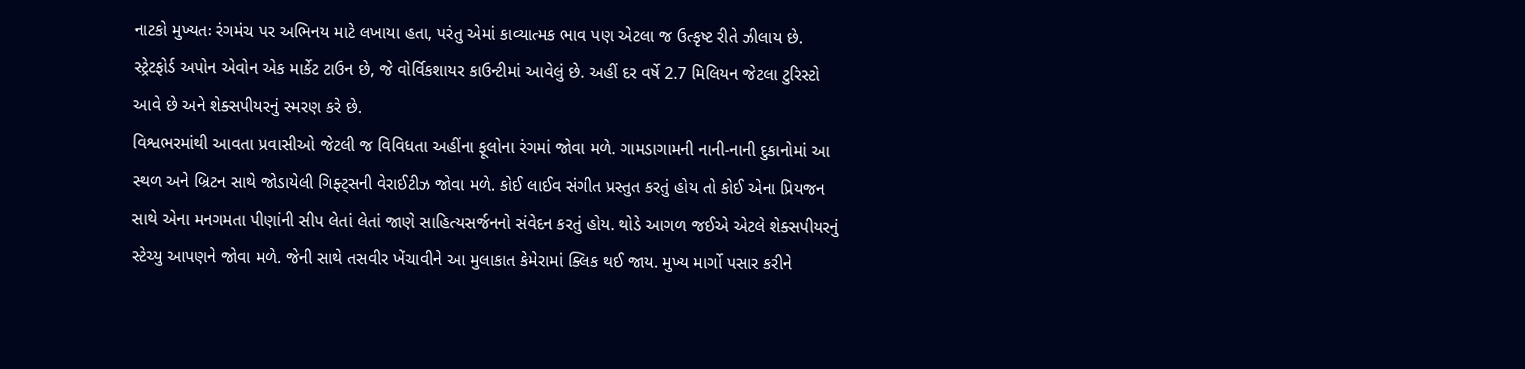નાટકો મુખ્યતઃ રંગમંચ પર અભિનય માટે લખાયા હતા, પરંતુ એમાં કાવ્યાત્મક ભાવ પણ એટલા જ ઉત્કૃષ્ટ રીતે ઝીલાય છે.
સ્ટ્રેટફોર્ડ અપોન એવોન એક માર્કેટ ટાઉન છે, જે વોર્વિકશાયર કાઉન્ટીમાં આવેલું છે. અહીં દર વર્ષે 2.7 મિલિયન જેટલા ટુરિસ્ટો આવે છે અને શેક્સપીયરનું સ્મરણ કરે છે.
વિશ્વભરમાંથી આવતા પ્રવાસીઓ જેટલી જ વિવિધતા અહીંના ફૂલોના રંગમાં જોવા મળે. ગામડાગામની નાની-નાની દુકાનોમાં આ સ્થળ અને બ્રિટન સાથે જોડાયેલી ગિફ્ટ્સની વેરાઈટીઝ જોવા મળે. કોઈ લાઈવ સંગીત પ્રસ્તુત કરતું હોય તો કોઈ એના પ્રિયજન સાથે એના મનગમતા પીણાંની સીપ લેતાં લેતાં જાણે સાહિત્યસર્જનનો સંવેદન કરતું હોય. થોડે આગળ જઈએ એટલે શેક્સપીયરનું સ્ટેચ્યુ આપણને જોવા મળે. જેની સાથે તસવીર ખેંચાવીને આ મુલાકાત કેમેરામાં ક્લિક થઈ જાય. મુખ્ય માર્ગો પસાર કરીને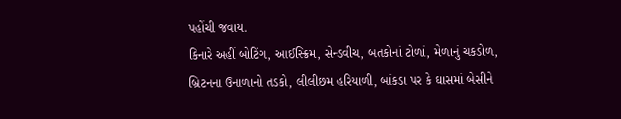પહોંચી જવાય.
કિનારે અહીં બોટિંગ, આઈસ્ક્રિમ, સેન્ડવીચ, બતકોનાં ટોળાં, મેળાનું ચકડોળ, બ્રિટનના ઉનાળાનો તડકો, લીલીછમ હરિયાળી, બાંકડા પર કે ઘાસમાં બેસીને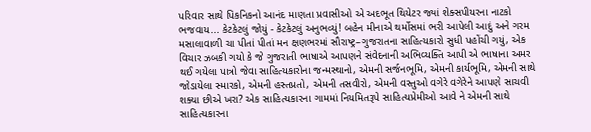પરિવાર સાથે પિકનિકનો આનંદ માણતા પ્રવાસીઓ એ અદભૂત થિયેટર જ્યાં શેક્સપીયરના નાટકો ભજવાય... કેટકેટલું જોયું - કેટકેટલું અનુભવ્યું! બહેન મીનાએ થર્મોસમાં ભરી આપેલી આદું અને ગરમ મસાલાવાળી ચા પીતાં પીતાં મન ક્ષણભરમાં સૌરાષ્ટ્ર–ગુજરાતના સાહિત્યકારો સુધી પહોંચી ગયું, એક વિચાર ઝબકી ગયો કે જે ગુજરાતી ભાષાએ આપણને સંવેદનાની અભિવ્યક્તિ આપી એ ભાષાના અમર થઈ ગયેલા પાત્રો જેવા સાહિત્યકારોના જન્મસ્થાનો, એમની સર્જનભૂમિ, એમની કાર્યભૂમિ, એમની સાથે જોડાયેલા સ્મારકો, એમની હસ્તપ્રતો, એમની તસવીરો, એમની વસ્તુઓ વગેરે વગેરેને આપણે સાચવી શક્યા છીએ ખરા? એક સાહિત્યકારના ગામમાં નિયમિતરૂપે સાહિત્યપ્રેમીઓ આવે ને એમની સાથે સાહિત્યકારના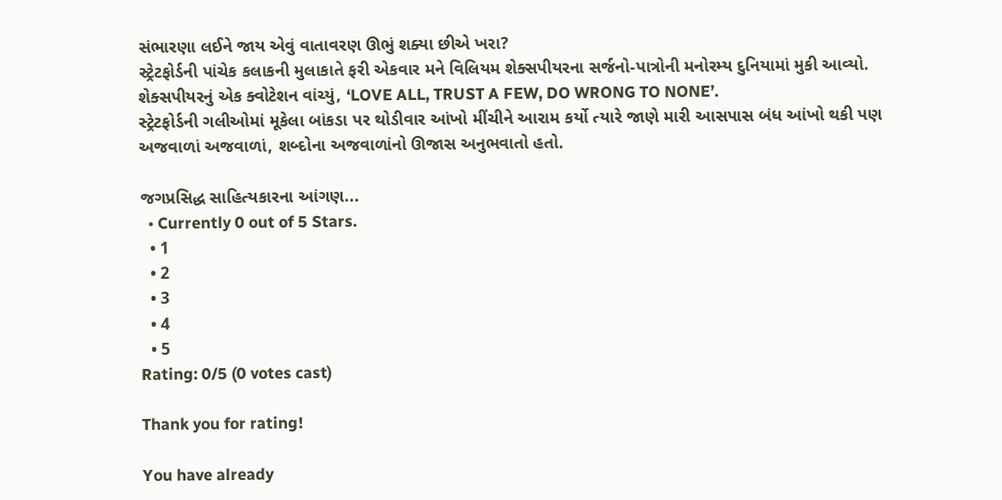સંભારણા લઈને જાય એવું વાતાવરણ ઊભું શક્યા છીએ ખરા?
સ્ટ્રેટફોર્ડની પાંચેક કલાકની મુલાકાતે ફરી એકવાર મને વિલિયમ શેક્સપીયરના સર્જનો-પાત્રોની મનોરમ્ય દુનિયામાં મુકી આવ્યો. શેક્સપીયરનું એક ક્વોટેશન વાંચ્યું, ‘LOVE ALL, TRUST A FEW, DO WRONG TO NONE’.
સ્ટ્રેટફોર્ડની ગલીઓમાં મૂકેલા બાંકડા પર થોડીવાર આંખો મીંચીને આરામ કર્યો ત્યારે જાણે મારી આસપાસ બંધ આંખો થકી પણ અજવાળાં અજવાળાં, શબ્દોના અજવાળાંનો ઊજાસ અનુભવાતો હતો.

જગપ્રસિદ્ધ સાહિત્યકારના આંગણ...
  • Currently 0 out of 5 Stars.
  • 1
  • 2
  • 3
  • 4
  • 5
Rating: 0/5 (0 votes cast)

Thank you for rating!

You have already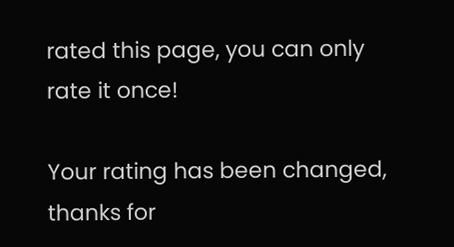rated this page, you can only rate it once!

Your rating has been changed, thanks for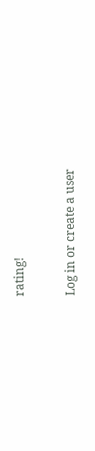rating!

Log in or create a user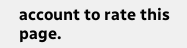account to rate this page.